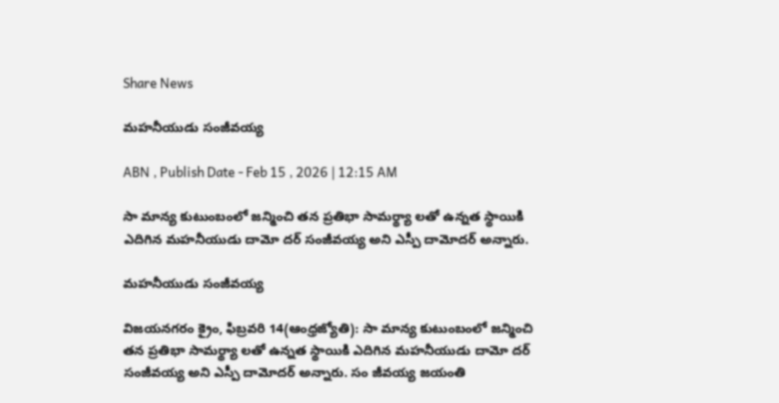Share News

మహనీయుడు సంజీవయ్య

ABN , Publish Date - Feb 15 , 2026 | 12:15 AM

సా మాన్య కుటుంబంలో జన్మించి తన ప్రతిభా సామర్థ్యా లతో ఉన్నత స్థాయికి ఎదిగిన మహనీయుడు దామో దర్‌ సంజీవయ్య అని ఎస్పీ దామోదర్‌ అన్నారు.

మహనీయుడు సంజీవయ్య

విజయనగరం క్రైం, ఫిబ్రవరి 14(ఆంధ్రజ్యోతి): సా మాన్య కుటుంబంలో జన్మించి తన ప్రతిభా సామర్థ్యా లతో ఉన్నత స్థాయికి ఎదిగిన మహనీయుడు దామో దర్‌ సంజీవయ్య అని ఎస్పీ దామోదర్‌ అన్నారు. సం జీవయ్య జయంతి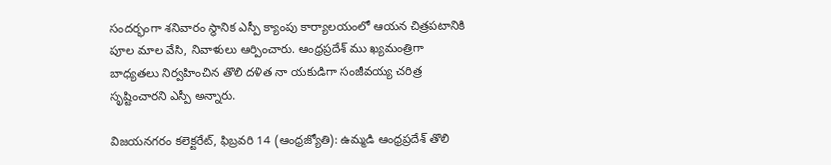సందర్భంగా శనివారం స్థానిక ఎస్పీ క్యాంపు కార్యాలయంలో ఆయన చిత్రపటానికి పూల మాల వేసి, నివాళులు ఆర్పించారు. ఆంధ్రప్రదేశ్‌ ము ఖ్యమంత్రిగా బాధ్యతలు నిర్వహించిన తొలి దళిత నా యకుడిగా సంజీవయ్య చరిత్ర సృష్టించారని ఎస్పీ అన్నారు.

విజయనగరం కలెక్టరేట్‌, ఫిబ్రవరి 14 (ఆంధ్రజ్యోతి): ఉమ్మడి ఆంధ్రప్రదేశ్‌ తొలి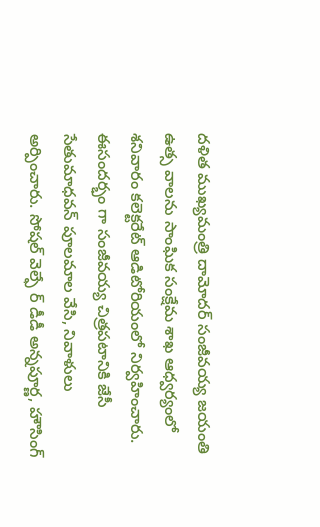దళిత ముఖ్యమంత్రి దామోదర్‌ సంజీవయ్య జయంతి ఉత్స వాలను సాంఘిక సంక్షేమ శాఖ ఆధ్వర్యంలో శనివారం కలెక్టరేట్‌ ఆడిటోరియంలో నిర్వహించారు. ఈసందర్భం గా సంజీవయ్య చిత్రపటానికి జేసీ సేతుమాధవన్‌ పూలమాల వేసి, నివాళులు అర్పించారు. సోషల్‌ వెల్ఫే ర్‌ డీడీ అన్నపూర్ణ, హౌసింగ్‌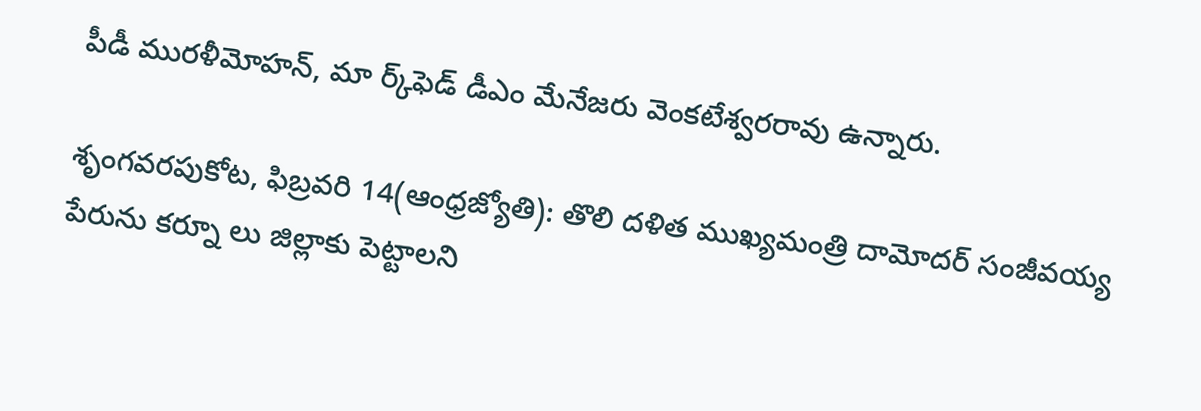పీడీ మురళీమోహన్‌, మా ర్క్‌ఫెడ్‌ డీఎం మేనేజరు వెంకటేశ్వరరావు ఉన్నారు.

శృంగవరపుకోట, ఫిబ్రవరి 14(ఆంధ్రజ్యోతి): తొలి దళిత ముఖ్యమంత్రి దామోదర్‌ సంజీవయ్య పేరును కర్నూ లు జిల్లాకు పెట్టాలని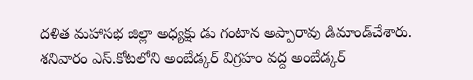దళిత మహాసభ జిల్లా అధ్యక్షు డు గంటాన అప్పారావు డిమాండ్‌చేశారు. శనివారం ఎస్‌.కోటలోని అంబేడ్కర్‌ విగ్రహం వద్ద అంబేడ్కర్‌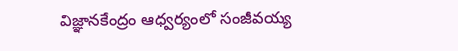విజ్ఞానకేంద్రం ఆధ్వర్యంలో సంజీవయ్య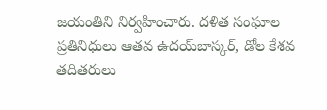జయంతిని నిర్వహించారు. దళిత సంఘాల ప్రతినిధులు ఆతవ ఉదయ్‌బాస్కర్‌, డోల కేశవ తదితరులు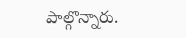పాల్గొన్నారు.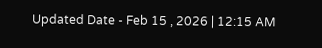Updated Date - Feb 15 , 2026 | 12:15 AM